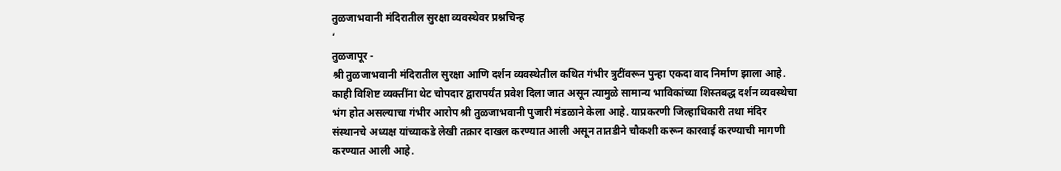तुळजाभवानी मंदिरातील सुरक्षा व्यवस्थेवर प्रश्नचिन्ह
‘
तुळजापूर -
श्री तुळजाभवानी मंदिरातील सुरक्षा आणि दर्शन व्यवस्थेतील कथित गंभीर त्रुटींवरून पुन्हा एकदा वाद निर्माण झाला आहे. काही विशिष्ट व्यक्तींना थेट चोपदार द्वारापर्यंत प्रवेश दिला जात असून त्यामुळे सामान्य भाविकांच्या शिस्तबद्ध दर्शन व्यवस्थेचा भंग होत असल्याचा गंभीर आरोप श्री तुळजाभवानी पुजारी मंडळाने केला आहे. याप्रकरणी जिल्हाधिकारी तथा मंदिर संस्थानचे अध्यक्ष यांच्याकडे लेखी तक्रार दाखल करण्यात आली असून तातडीने चौकशी करून कारवाई करण्याची मागणी करण्यात आली आहे.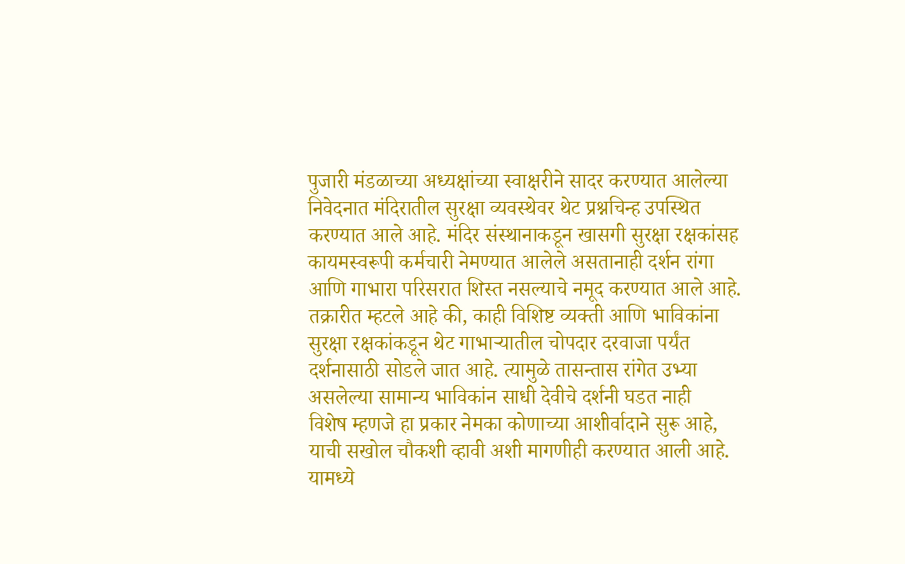पुजारी मंडळाच्या अध्यक्षांच्या स्वाक्षरीने सादर करण्यात आलेल्या निवेदनात मंदिरातील सुरक्षा व्यवस्थेवर थेट प्रश्नचिन्ह उपस्थित करण्यात आले आहे. मंदिर संस्थानाकडून खासगी सुरक्षा रक्षकांसह कायमस्वरूपी कर्मचारी नेमण्यात आलेले असतानाही दर्शन रांगा आणि गाभारा परिसरात शिस्त नसल्याचे नमूद करण्यात आले आहे.
तक्रारीत म्हटले आहे की, काही विशिष्ट व्यक्ती आणि भाविकांना सुरक्षा रक्षकांकडून थेट गाभाऱ्यातील चोपदार दरवाजा पर्यंत दर्शनासाठी सोडले जात आहे. त्यामुळे तासन्तास रांगेत उभ्या असलेल्या सामान्य भाविकांन साधी देवीचे दर्शनी घडत नाही
विशेष म्हणजे हा प्रकार नेमका कोणाच्या आशीर्वादाने सुरू आहे, याची सखोल चौकशी व्हावी अशी मागणीही करण्यात आली आहे. यामध्ये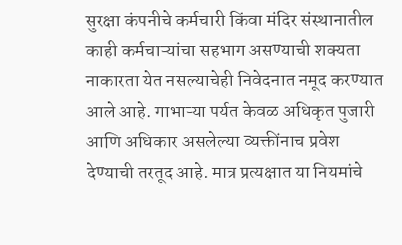सुरक्षा कंपनीचे कर्मचारी किंवा मंदिर संस्थानातील काही कर्मचाऱ्यांचा सहभाग असण्याची शक्यता नाकारता येत नसल्याचेही निवेदनात नमूद करण्यात आले आहे. गाभाऱ्या पर्यत केवळ अधिकृत पुजारी आणि अधिकार असलेल्या व्यक्तींनाच प्रवेश देण्याची तरतूद आहे. मात्र प्रत्यक्षात या नियमांचे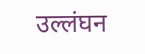उल्लंघन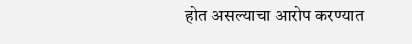होत असल्याचा आरोप करण्यात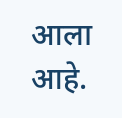आला आहे.